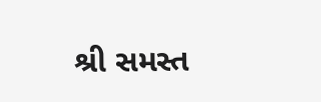શ્રી સમસ્ત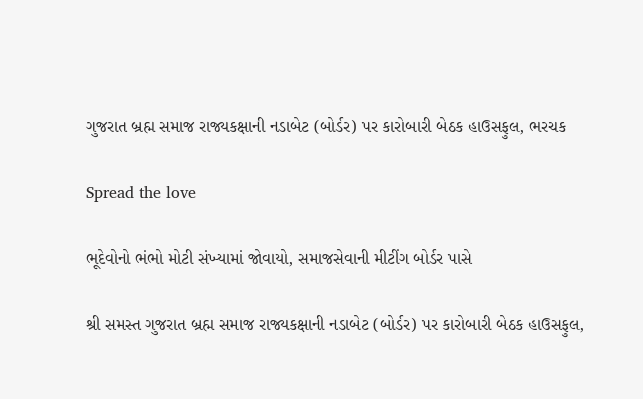ગુજરાત બ્રહ્મ સમાજ રાજ્યકક્ષાની નડાબેટ (બોર્ડર) પર કારોબારી બેઠક હાઉસફુલ, ભરચક

Spread the love

ભૂદેવોનો ભંભો મોટી સંખ્યામાં જોવાયો, સમાજસેવાની મીટીંગ બોર્ડર પાસે

શ્રી સમસ્ત ગુજરાત બ્રહ્મ સમાજ રાજ્યકક્ષાની નડાબેટ (બોર્ડર) પર કારોબારી બેઠક હાઉસફુલ,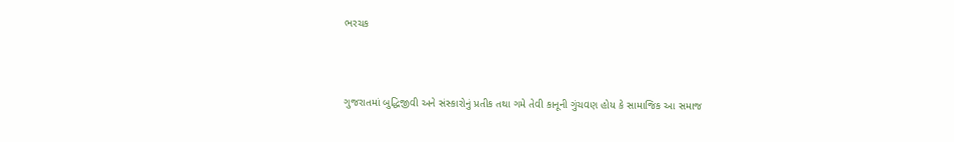ભરચક



ગુજરાતમાં બુદ્ધિજીવી અને સંસ્કારોનું પ્રતીક તથા ગમે તેવી કાનૂની ગુંચવણ હોય કે સામાજિક આ સમાજ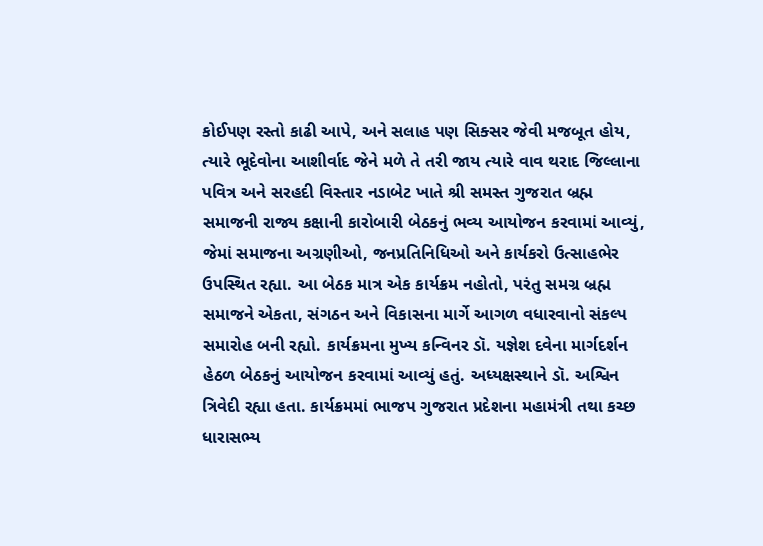કોઈપણ રસ્તો કાઢી આપે, અને સલાહ પણ સિક્સર જેવી મજબૂત હોય, ત્યારે ભૂદેવોના આશીર્વાદ જેને મળે તે તરી જાય ત્યારે વાવ થરાદ જિલ્લાના પવિત્ર અને સરહદી વિસ્તાર નડાબેટ ખાતે શ્રી સમસ્ત ગુજરાત બ્રહ્મ સમાજની રાજ્ય કક્ષાની કારોબારી બેઠકનું ભવ્ય આયોજન કરવામાં આવ્યું, જેમાં સમાજના અગ્રણીઓ, જનપ્રતિનિધિઓ અને કાર્યકરો ઉત્સાહભેર ઉપસ્થિત રહ્યા. આ બેઠક માત્ર એક કાર્યક્રમ નહોતો, પરંતુ સમગ્ર બ્રહ્મ સમાજને એકતા, સંગઠન અને વિકાસના માર્ગે આગળ વધારવાનો સંકલ્પ સમારોહ બની રહ્યો. કાર્યક્રમના મુખ્ય કન્વિનર ડૉ. યજ્ઞેશ દવેના માર્ગદર્શન હેઠળ બેઠકનું આયોજન કરવામાં આવ્યું હતું. અધ્યક્ષસ્થાને ડૉ. અશ્વિન ત્રિવેદી રહ્યા હતા. કાર્યક્રમમાં ભાજપ ગુજરાત પ્રદેશના મહામંત્રી તથા કચ્છ ધારાસભ્ય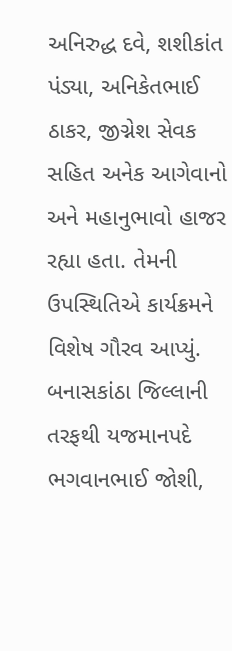અનિરુદ્ધ દવે, શશીકાંત પંડ્યા, અનિકેતભાઈ ઠાકર, જીગ્નેશ સેવક સહિત અનેક આગેવાનો અને મહાનુભાવો હાજર રહ્યા હતા. તેમની ઉપસ્થિતિએ કાર્યક્રમને વિશેષ ગૌરવ આપ્યું. બનાસકાંઠા જિલ્લાની તરફથી યજમાનપદે ભગવાનભાઈ જોશી,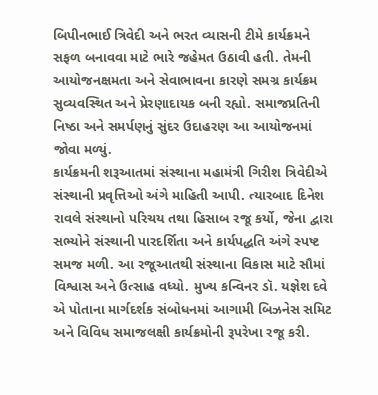બિપીનભાઈ ત્રિવેદી અને ભરત વ્યાસની ટીમે કાર્યક્રમને સફળ બનાવવા માટે ભારે જહેમત ઉઠાવી હતી. તેમની આયોજનક્ષમતા અને સેવાભાવના કારણે સમગ્ર કાર્યક્રમ સુવ્યવસ્થિત અને પ્રેરણાદાયક બની રહ્યો. સમાજપ્રતિની નિષ્ઠા અને સમર્પણનું સુંદર ઉદાહરણ આ આયોજનમાં જોવા મળ્યું.
કાર્યક્રમની શરૂઆતમાં સંસ્થાના મહામંત્રી ગિરીશ ત્રિવેદીએ સંસ્થાની પ્રવૃત્તિઓ અંગે માહિતી આપી. ત્યારબાદ દિનેશ રાવલે સંસ્થાનો પરિચય તથા હિસાબ રજૂ કર્યો, જેના દ્વારા સભ્યોને સંસ્થાની પારદર્શિતા અને કાર્યપદ્ધતિ અંગે સ્પષ્ટ સમજ મળી. આ રજૂઆતથી સંસ્થાના વિકાસ માટે સૌમાં વિશ્વાસ અને ઉત્સાહ વધ્યો. મુખ્ય કન્વિનર ડૉ. યજ્ઞેશ દવે એ પોતાના માર્ગદર્શક સંબોધનમાં આગામી બિઝનેસ સમિટ અને વિવિધ સમાજલક્ષી કાર્યક્રમોની રૂપરેખા રજૂ કરી.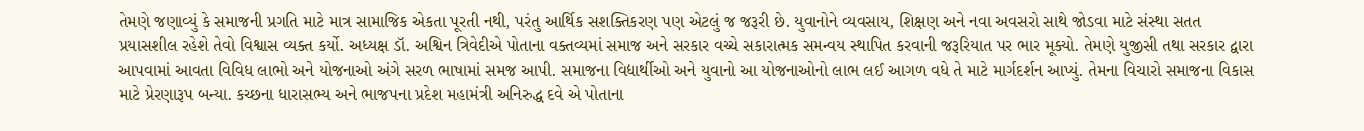તેમણે જણાવ્યું કે સમાજની પ્રગતિ માટે માત્ર સામાજિક એકતા પૂરતી નથી, પરંતુ આર્થિક સશક્તિકરણ પણ એટલું જ જરૂરી છે. યુવાનોને વ્યવસાય, શિક્ષણ અને નવા અવસરો સાથે જોડવા માટે સંસ્થા સતત પ્રયાસશીલ રહેશે તેવો વિશ્વાસ વ્યક્ત કર્યો. અધ્યક્ષ ડૉ. અશ્વિન ત્રિવેદીએ પોતાના વક્તવ્યમાં સમાજ અને સરકાર વચ્ચે સકારાત્મક સમન્વય સ્થાપિત કરવાની જરૂરિયાત પર ભાર મૂક્યો. તેમણે યુજીસી તથા સરકાર દ્વારા આપવામાં આવતા વિવિધ લાભો અને યોજનાઓ અંગે સરળ ભાષામાં સમજ આપી. સમાજના વિદ્યાર્થીઓ અને યુવાનો આ યોજનાઓનો લાભ લઈ આગળ વધે તે માટે માર્ગદર્શન આપ્યું. તેમના વિચારો સમાજના વિકાસ માટે પ્રેરણારૂપ બન્યા. કચ્છના ધારાસભ્ય અને ભાજપના પ્રદેશ મહામંત્રી અનિરુદ્ધ દવે એ પોતાના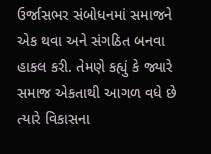ઉર્જાસભર સંબોધનમાં સમાજને એક થવા અને સંગઠિત બનવા હાકલ કરી. તેમણે કહ્યું કે જ્યારે સમાજ એકતાથી આગળ વધે છે ત્યારે વિકાસના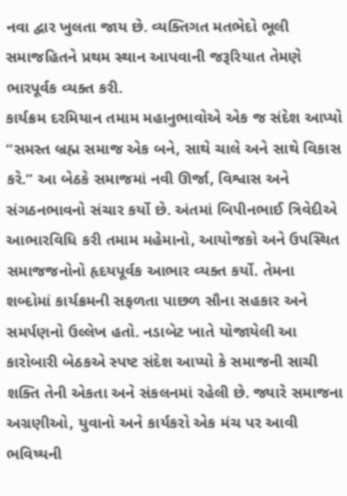નવા દ્વાર ખુલતા જાય છે. વ્યક્તિગત મતભેદો ભૂલી સમાજહિતને પ્રથમ સ્થાન આપવાની જરૂરિયાત તેમણે ભારપૂર્વક વ્યક્ત કરી.
કાર્યક્રમ દરમિયાન તમામ મહાનુભાવોએ એક જ સંદેશ આપ્યો “સમસ્ત બ્રહ્મ સમાજ એક બને, સાથે ચાલે અને સાથે વિકાસ કરે.” આ બેઠકે સમાજમાં નવી ઊર્જા, વિશ્વાસ અને સંગઠનભાવનો સંચાર કર્યો છે. અંતમાં બિપીનભાઈ ત્રિવેદીએ આભારવિધિ કરી તમામ મહેમાનો, આયોજકો અને ઉપસ્થિત સમાજજનોનો હૃદયપૂર્વક આભાર વ્યક્ત કર્યો. તેમના શબ્દોમાં કાર્યક્રમની સફળતા પાછળ સૌના સહકાર અને સમર્પણનો ઉલ્લેખ હતો. નડાબેટ ખાતે યોજાયેલી આ કારોબારી બેઠકએ સ્પષ્ટ સંદેશ આપ્યો કે સમાજની સાચી શક્તિ તેની એકતા અને સંકલનમાં રહેલી છે. જ્યારે સમાજના અગ્રણીઓ, યુવાનો અને કાર્યકરો એક મંચ પર આવી ભવિષ્યની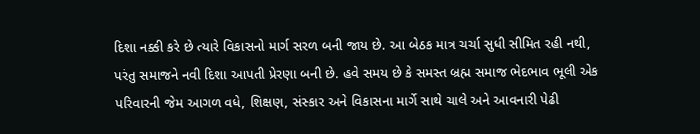દિશા નક્કી કરે છે ત્યારે વિકાસનો માર્ગ સરળ બની જાય છે. આ બેઠક માત્ર ચર્ચા સુધી સીમિત રહી નથી, પરંતુ સમાજને નવી દિશા આપતી પ્રેરણા બની છે. હવે સમય છે કે સમસ્ત બ્રહ્મ સમાજ ભેદભાવ ભૂલી એક પરિવારની જેમ આગળ વધે, શિક્ષણ, સંસ્કાર અને વિકાસના માર્ગે સાથે ચાલે અને આવનારી પેઢી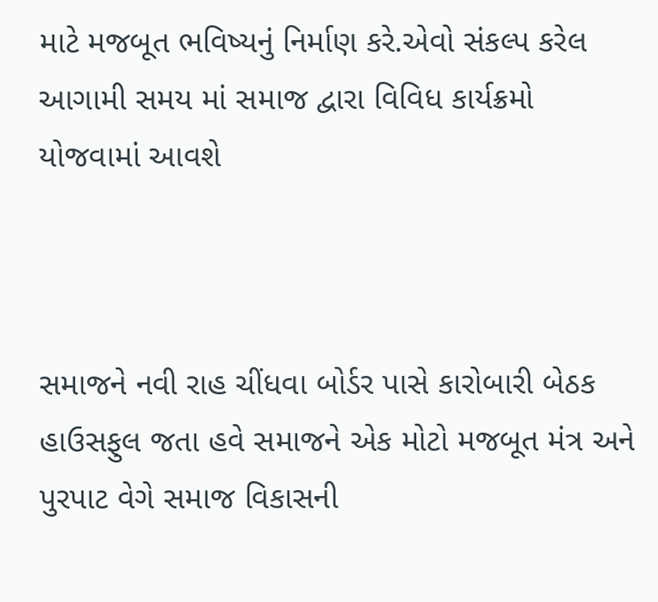માટે મજબૂત ભવિષ્યનું નિર્માણ કરે.એવો સંકલ્પ કરેલ આગામી સમય માં સમાજ દ્વારા વિવિધ કાર્યક્રમો યોજવામાં આવશે



સમાજને નવી રાહ ચીંધવા બોર્ડર પાસે કારોબારી બેઠક હાઉસફુલ જતા હવે સમાજને એક મોટો મજબૂત મંત્ર અને પુરપાટ વેગે સમાજ વિકાસની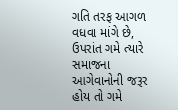ગતિ તરફ આગળ વધવા માંગે છે, ઉપરાંત ગમે ત્યારે સમાજના આગેવાનોની જરૂર હોય તો ગમે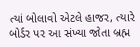ત્યાં બોલાવો એટલે હાજર, ત્યારે બોર્ડર પર આ સંખ્યા જોતા બ્રહ્મ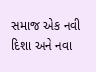સમાજ એક નવી દિશા અને નવા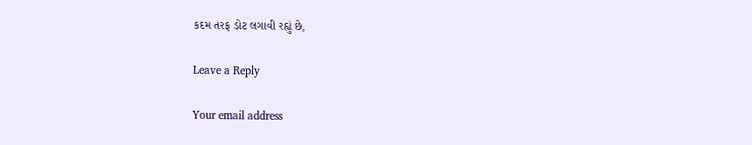કદમ તરફ ડોટ લગાવી રહ્યું છે,

Leave a Reply

Your email address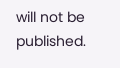will not be published.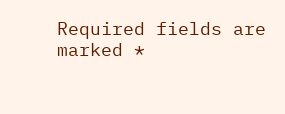Required fields are marked *